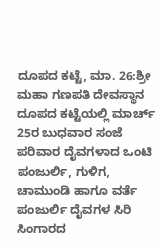ದೂಪದ ಕಟ್ಟೆ, ಮಾ. 26:ಶ್ರೀ ಮಹಾ ಗಣಪತಿ ದೇವಸ್ಥಾನ ದೂಪದ ಕಟ್ಟೆಯಲ್ಲಿ ಮಾರ್ಚ್ 25ರ ಬುಧವಾರ ಸಂಜೆ ಪರಿವಾರ ದೈವಗಳಾದ ಒಂಟಿ ಪಂಜುರ್ಲಿ, ಗುಳಿಗ, ಚಾಮುಂಡಿ ಹಾಗೂ ವರ್ತೆ ಪಂಜುರ್ಲಿ ದೈವಗಳ ಸಿರಿ ಸಿಂಗಾರದ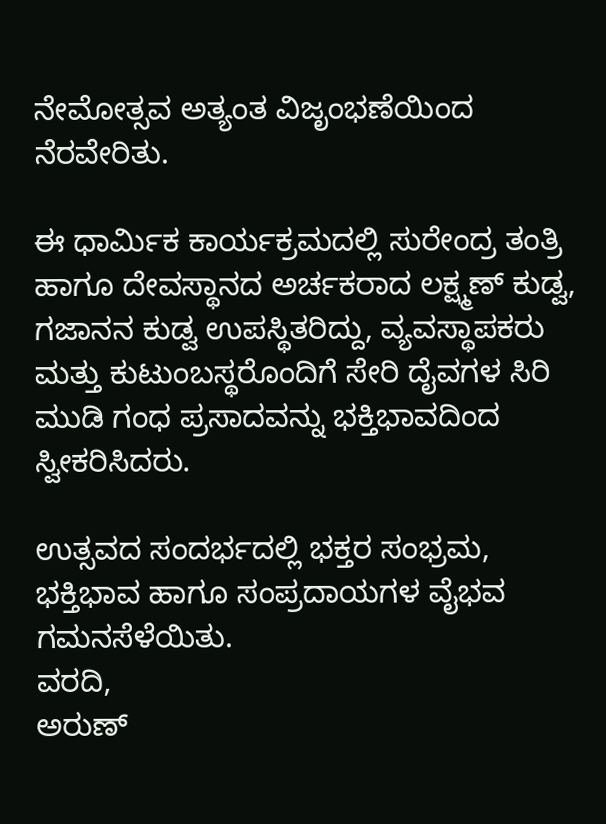ನೇಮೋತ್ಸವ ಅತ್ಯಂತ ವಿಜೃಂಭಣೆಯಿಂದ ನೆರವೇರಿತು.

ಈ ಧಾರ್ಮಿಕ ಕಾರ್ಯಕ್ರಮದಲ್ಲಿ ಸುರೇಂದ್ರ ತಂತ್ರಿ ಹಾಗೂ ದೇವಸ್ಥಾನದ ಅರ್ಚಕರಾದ ಲಕ್ಷ್ಮಣ್ ಕುಡ್ವ, ಗಜಾನನ ಕುಡ್ವ ಉಪಸ್ಥಿತರಿದ್ದು, ವ್ಯವಸ್ಥಾಪಕರು ಮತ್ತು ಕುಟುಂಬಸ್ಥರೊಂದಿಗೆ ಸೇರಿ ದೈವಗಳ ಸಿರಿ ಮುಡಿ ಗಂಧ ಪ್ರಸಾದವನ್ನು ಭಕ್ತಿಭಾವದಿಂದ ಸ್ವೀಕರಿಸಿದರು.

ಉತ್ಸವದ ಸಂದರ್ಭದಲ್ಲಿ ಭಕ್ತರ ಸಂಭ್ರಮ, ಭಕ್ತಿಭಾವ ಹಾಗೂ ಸಂಪ್ರದಾಯಗಳ ವೈಭವ ಗಮನಸೆಳೆಯಿತು.
ವರದಿ,
ಅರುಣ್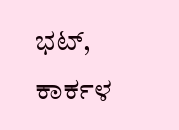ಭಟ್, ಕಾರ್ಕಳ